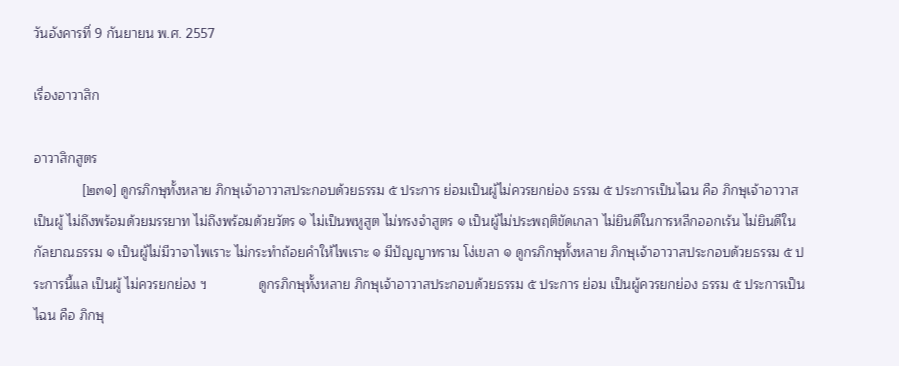วันอังคารที่ 9 กันยายน พ.ศ. 2557

เรื่องอาวาสิก

อาวาสิกสูตร
             [๒๓๑] ดูกรภิกษุทั้งหลาย ภิกษุเจ้าอาวาสประกอบด้วยธรรม ๕ ประการ ย่อมเป็นผู้ไม่ควรยกย่อง ธรรม ๕ ประการเป็นไฉน คือ ภิกษุเจ้าอาวาสเป็นผู้ ไม่ถึงพร้อมด้วยมรรยาท ไม่ถึงพร้อมด้วยวัตร ๑ ไม่เป็นพหูสูต ไม่ทรงจำสูตร ๑ เป็นผู้ไม่ประพฤติขัดเกลา ไม่ยินดีในการหลีกออกเร้น ไม่ยินดีในกัลยาณธรรม ๑ เป็นผู้ไม่มีวาจาไพเราะ ไม่กระทำถ้อยคำให้ไพเราะ ๑ มีปัญญาทราม โง่เขลา ๑ ดูกรภิกษุทั้งหลาย ภิกษุเจ้าอาวาสประกอบด้วยธรรม ๕ ประการนี้แล เป็นผู้ ไม่ควรยกย่อง ฯ              ดูกรภิกษุทั้งหลาย ภิกษุเจ้าอาวาสประกอบด้วยธรรม ๕ ประการ ย่อม เป็นผู้ควรยกย่อง ธรรม ๕ ประการเป็นไฉน คือ ภิกษุ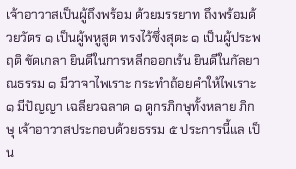เจ้าอาวาสเป็นผู้ถึงพร้อม ด้วยมรรยาท ถึงพร้อมด้วยวัตร ๑ เป็นผู้พหูสูต ทรงไว้ซึ่งสุตะ ๑ เป็นผู้ประพฤติ ขัดเกลา ยินดีในการหลีกออกเร้น ยินดีในกัลยาณธรรม ๑ มีวาจาไพเราะ กระทำถ้อยคำให้ไพเราะ ๑ มีปัญญา เฉลียวฉลาด ๑ ดูกรภิกษุทั้งหลาย ภิกษุ เจ้าอาวาสประกอบด้วยธรรม ๕ ประการนี้แล เป็น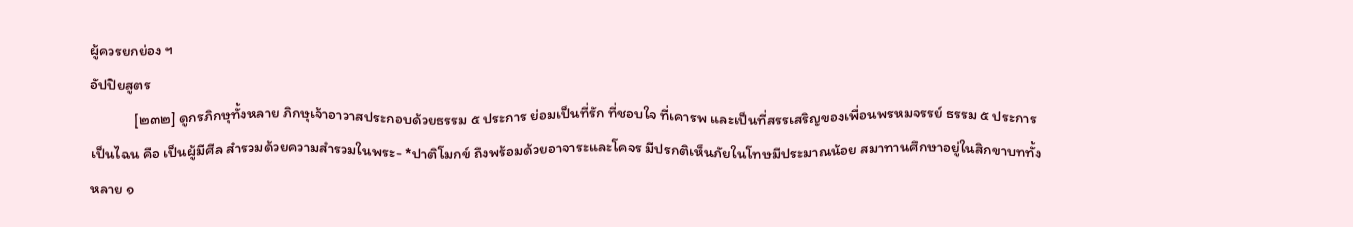ผู้ควรยกย่อง ฯ
อัปปิยสูตร
             [๒๓๒] ดูกรภิกษุทั้งหลาย ภิกษุเจ้าอาวาสประกอบด้วยธรรม ๕ ประการ ย่อมเป็นที่รัก ที่ชอบใจ ที่เคารพ และเป็นที่สรรเสริญของเพื่อนพรหมจรรย์ ธรรม ๕ ประการเป็นไฉน คือ เป็นผู้มีศีล สำรวมด้วยความสำรวมในพระ- *ปาติโมกข์ ถึงพร้อมด้วยอาจาระและโคจร มีปรกติเห็นภัยในโทษมีประมาณน้อย สมาทานศึกษาอยู่ในสิกขาบททั้งหลาย ๑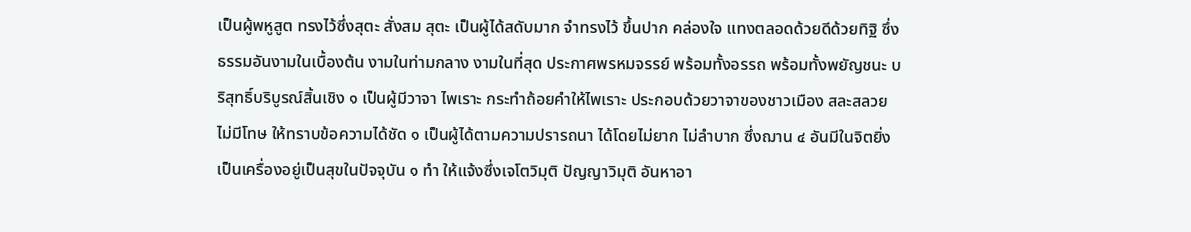เป็นผู้พหูสูต ทรงไว้ซึ่งสุตะ สั่งสม สุตะ เป็นผู้ได้สดับมาก จำทรงไว้ ขึ้นปาก คล่องใจ แทงตลอดด้วยดีด้วยทิฐิ ซึ่งธรรมอันงามในเบื้องต้น งามในท่ามกลาง งามในที่สุด ประกาศพรหมจรรย์ พร้อมทั้งอรรถ พร้อมทั้งพยัญชนะ บริสุทธิ์บริบูรณ์สิ้นเชิง ๑ เป็นผู้มีวาจา ไพเราะ กระทำถ้อยคำให้ไพเราะ ประกอบด้วยวาจาของชาวเมือง สละสลวย ไม่มีโทษ ให้ทราบข้อความได้ชัด ๑ เป็นผู้ได้ตามความปรารถนา ได้โดยไม่ยาก ไม่ลำบาก ซึ่งฌาน ๔ อันมีในจิตยิ่ง เป็นเครื่องอยู่เป็นสุขในปัจจุบัน ๑ ทำ ให้แจ้งซึ่งเจโตวิมุติ ปัญญาวิมุติ อันหาอา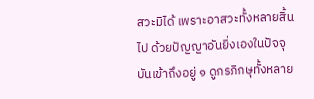สวะมิได้ เพราะอาสวะทั้งหลายสิ้นไป ด้วยปัญญาอันยิ่งเองในปัจจุบันเข้าถึงอยู่ ๑ ดูกรภิกษุทั้งหลาย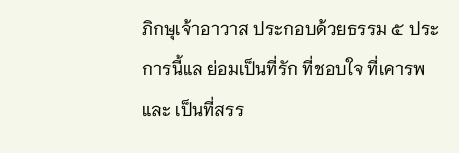ภิกษุเจ้าอาวาส ประกอบด้วยธรรม ๕ ประการนี้แล ย่อมเป็นที่รัก ที่ชอบใจ ที่เคารพ และ เป็นที่สรร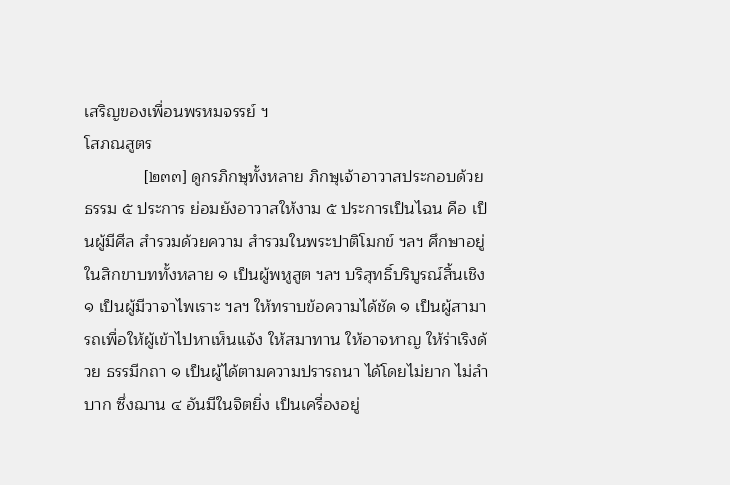เสริญของเพื่อนพรหมจรรย์ ฯ
โสภณสูตร
             [๒๓๓] ดูกรภิกษุทั้งหลาย ภิกษุเจ้าอาวาสประกอบด้วยธรรม ๕ ประการ ย่อมยังอาวาสให้งาม ๕ ประการเป็นไฉน คือ เป็นผู้มีศีล สำรวมด้วยความ สำรวมในพระปาติโมกข์ ฯลฯ ศึกษาอยู่ในสิกขาบททั้งหลาย ๑ เป็นผู้พหูสูต ฯลฯ บริสุทธิ์บริบูรณ์สิ้นเชิง ๑ เป็นผู้มีวาจาไพเราะ ฯลฯ ให้ทราบข้อความได้ชัด ๑ เป็นผู้สามารถเพื่อให้ผู้เข้าไปหาเห็นแจ้ง ให้สมาทาน ให้อาจหาญ ให้ร่าเริงด้วย ธรรมีกถา ๑ เป็นผู้ได้ตามความปรารถนา ได้โดยไม่ยาก ไม่ลำบาก ซึ่งฌาน ๔ อันมีในจิตยิ่ง เป็นเครื่องอยู่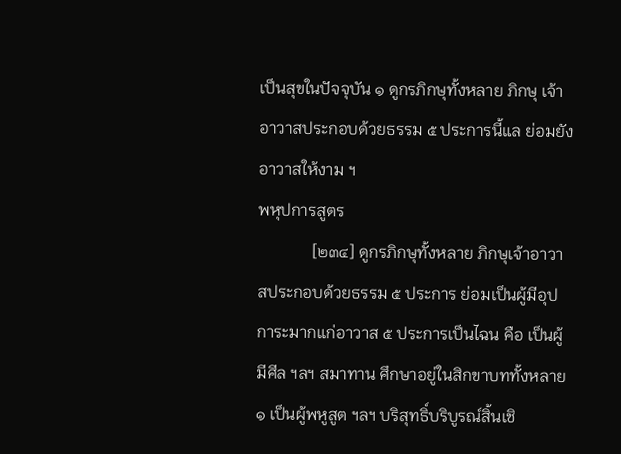เป็นสุขในปัจจุบัน ๑ ดูกรภิกษุทั้งหลาย ภิกษุ เจ้าอาวาสประกอบด้วยธรรม ๕ ประการนี้แล ย่อมยังอาวาสให้งาม ฯ
พหุปการสูตร
             [๒๓๔] ดูกรภิกษุทั้งหลาย ภิกษุเจ้าอาวาสประกอบด้วยธรรม ๕ ประการ ย่อมเป็นผู้มีอุปการะมากแก่อาวาส ๕ ประการเป็นไฉน คือ เป็นผู้ มีศีล ฯลฯ สมาทาน ศึกษาอยู่ในสิกขาบททั้งหลาย ๑ เป็นผู้พหูสูต ฯลฯ บริสุทธิ์บริบูรณ์สิ้นเชิ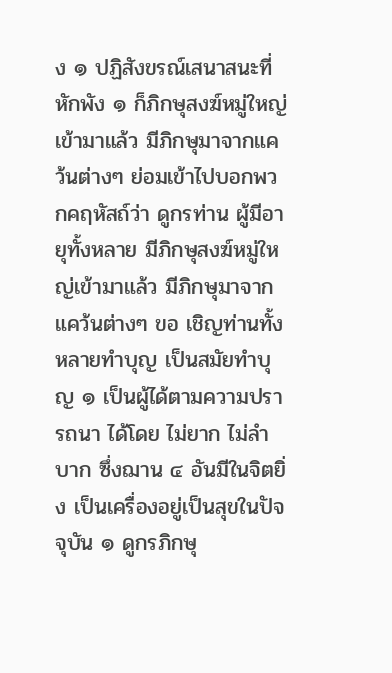ง ๑ ปฏิสังขรณ์เสนาสนะที่หักพัง ๑ ก็ภิกษุสงฆ์หมู่ใหญ่ เข้ามาแล้ว มีภิกษุมาจากแคว้นต่างๆ ย่อมเข้าไปบอกพวกคฤหัสถ์ว่า ดูกรท่าน ผู้มีอายุทั้งหลาย มีภิกษุสงฆ์หมู่ใหญ่เข้ามาแล้ว มีภิกษุมาจากแคว้นต่างๆ ขอ เชิญท่านทั้งหลายทำบุญ เป็นสมัยทำบุญ ๑ เป็นผู้ได้ตามความปรารถนา ได้โดย ไม่ยาก ไม่ลำบาก ซึ่งฌาน ๔ อันมีในจิตยิ่ง เป็นเครื่องอยู่เป็นสุขในปัจจุบัน ๑ ดูกรภิกษุ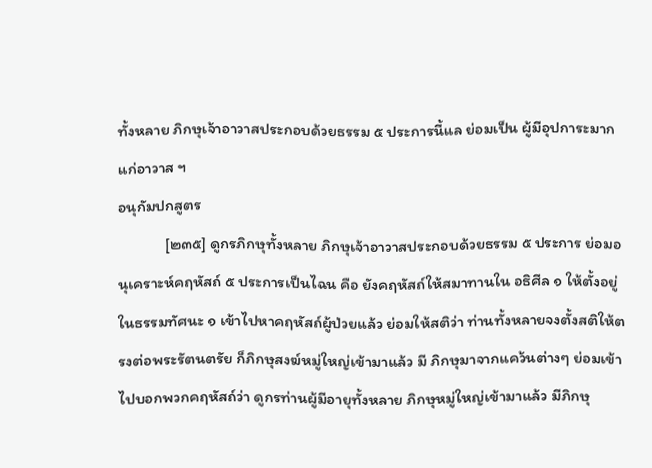ทั้งหลาย ภิกษุเจ้าอาวาสประกอบด้วยธรรม ๕ ประการนี้แล ย่อมเป็น ผู้มีอุปการะมากแก่อาวาส ฯ
อนุกัมปกสูตร
             [๒๓๕] ดูกรภิกษุทั้งหลาย ภิกษุเจ้าอาวาสประกอบด้วยธรรม ๕ ประการ ย่อมอนุเคราะห์คฤหัสถ์ ๕ ประการเป็นไฉน คือ ยังคฤหัสถ์ให้สมาทานใน อธิศีล ๑ ให้ตั้งอยู่ในธรรมทัศนะ ๑ เข้าไปหาคฤหัสถ์ผู้ป่วยแล้ว ย่อมให้สติว่า ท่านทั้งหลายจงตั้งสติให้ตรงต่อพระรัตนตรัย ก็ภิกษุสงฆ์หมู่ใหญ่เข้ามาแล้ว มี ภิกษุมาจากแคว้นต่างๆ ย่อมเข้าไปบอกพวกคฤหัสถ์ว่า ดูกรท่านผู้มีอายุทั้งหลาย ภิกษุหมู่ใหญ่เข้ามาแล้ว มีภิกษุ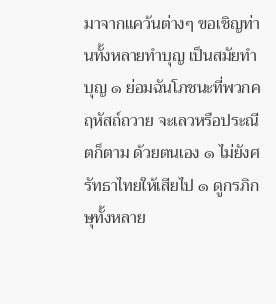มาจากแคว้นต่างๆ ขอเชิญท่านทั้งหลายทำบุญ เป็นสมัยทำบุญ ๑ ย่อมฉันโภชนะที่พวกคฤหัสถ์ถวาย จะเลวหรือประณีตก็ตาม ด้วยตนเอง ๑ ไม่ยังศรัทธาไทยให้เสียไป ๑ ดูกรภิกษุทั้งหลาย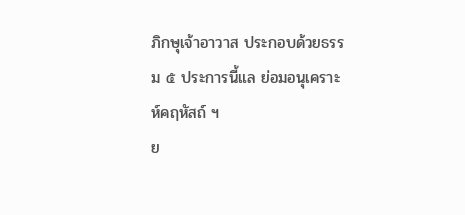ภิกษุเจ้าอาวาส ประกอบด้วยธรรม ๕ ประการนี้แล ย่อมอนุเคราะห์คฤหัสถ์ ฯ
ย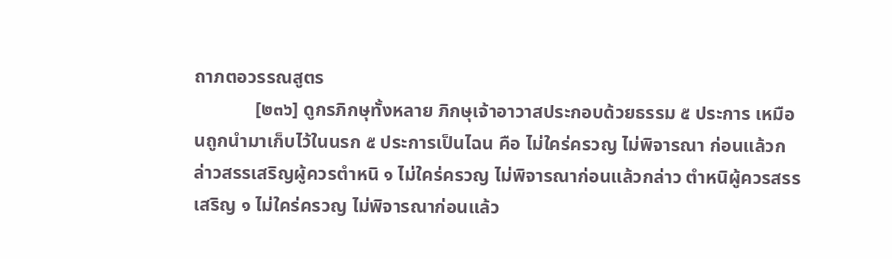ถาภตอวรรณสูตร
             [๒๓๖] ดูกรภิกษุทั้งหลาย ภิกษุเจ้าอาวาสประกอบด้วยธรรม ๕ ประการ เหมือนถูกนำมาเก็บไว้ในนรก ๕ ประการเป็นไฉน คือ ไม่ใคร่ครวญ ไม่พิจารณา ก่อนแล้วกล่าวสรรเสริญผู้ควรตำหนิ ๑ ไม่ใคร่ครวญ ไม่พิจารณาก่อนแล้วกล่าว ตำหนิผู้ควรสรรเสริญ ๑ ไม่ใคร่ครวญ ไม่พิจารณาก่อนแล้ว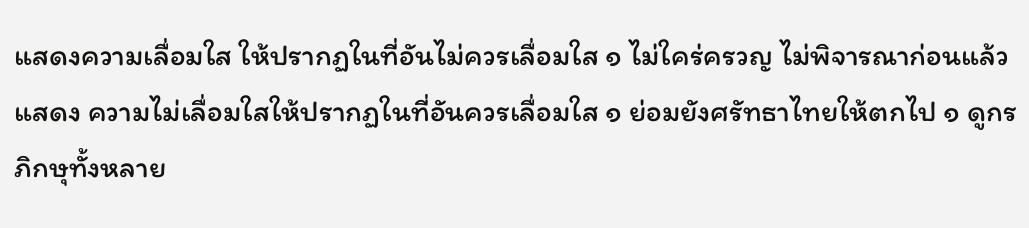แสดงความเลื่อมใส ให้ปรากฏในที่อันไม่ควรเลื่อมใส ๑ ไม่ใคร่ครวญ ไม่พิจารณาก่อนแล้วแสดง ความไม่เลื่อมใสให้ปรากฏในที่อันควรเลื่อมใส ๑ ย่อมยังศรัทธาไทยให้ตกไป ๑ ดูกรภิกษุทั้งหลาย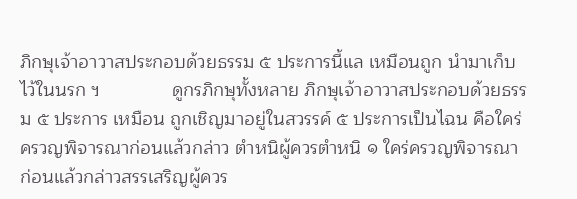ภิกษุเจ้าอาวาสประกอบด้วยธรรม ๕ ประการนี้แล เหมือนถูก นำมาเก็บไว้ในนรก ฯ              ดูกรภิกษุทั้งหลาย ภิกษุเจ้าอาวาสประกอบด้วยธรรม ๕ ประการ เหมือน ถูกเชิญมาอยู่ในสวรรค์ ๕ ประการเป็นไฉน คือใคร่ครวญพิจารณาก่อนแล้วกล่าว ตำหนิผู้ควรตำหนิ ๑ ใคร่ครวญพิจารณาก่อนแล้วกล่าวสรรเสริญผู้ควร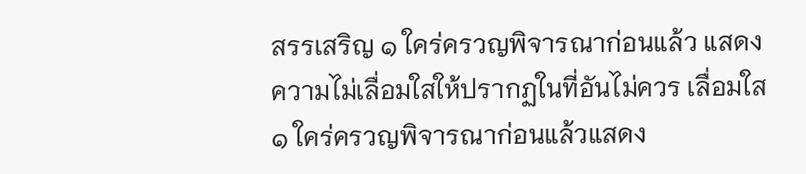สรรเสริญ ๑ ใคร่ครวญพิจารณาก่อนแล้ว แสดงความไม่เลื่อมใสให้ปรากฏในที่อันไม่ควร เลื่อมใส ๑ ใคร่ครวญพิจารณาก่อนแล้วแสดง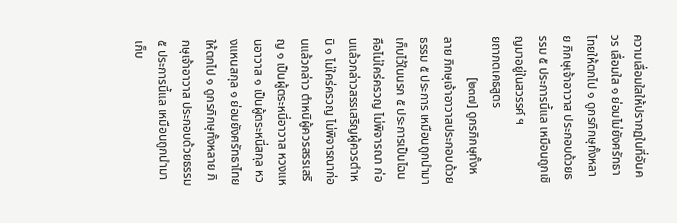ความเลื่อมใสให้ปรากฏในที่อันควร เลื่อมใส ๑ ย่อมไม่ยังศรัทธาไทยให้ตกไป ๑ ดูกรภิกษุทั้งหลาย ภิกษุเจ้าอาวาส ประกอบด้วยธรรม ๕ ประการนี้แล เหมือนถูกเชิญมาอยู่ในสวรรค์ ฯ
ยถาภตเคธสูตร
             [๒๓๗] ดูกรภิกษุทั้งหลาย ภิกษุเจ้าอาวาสประกอบด้วยธรรม ๕ ประการ เหมือนถูกนำมาเก็บไว้ในนรก ๕ ประการเป็นไฉน คือไม่ใคร่ครวญ ไม่พิจารณา ก่อนแล้วกล่าวสรรเสริญผู้ควรตำหนิ ๑ ไม่ใคร่ครวญ ไม่พิจารณาก่อนแล้วกล่าว ตำหนิผู้ควรสรรเสริญ ๑ เป็นผู้ตระหนี่อาวาส หวงแหนอาวาส ๑ เป็นผู้ตระหนี่สกุล หวงแหนสกุล ๑ ย่อมยังศรัทธาไทยให้ตกไป ๑ ดูกรภิกษุทั้งหลาย ภิกษุเจ้าอาวาส ประกอบด้วยธรรม ๕ ประการนี้แล เหมือนถูกนำมาเก็บ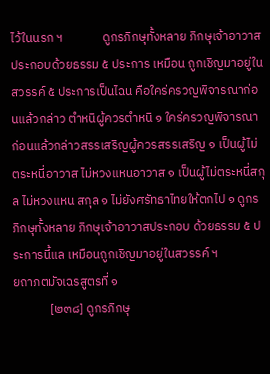ไว้ในนรก ฯ              ดูกรภิกษุทั้งหลาย ภิกษุเจ้าอาวาสประกอบด้วยธรรม ๕ ประการ เหมือน ถูกเชิญมาอยู่ในสวรรค์ ๕ ประการเป็นไฉน คือใคร่ครวญพิจารณาก่อนแล้วกล่าว ตำหนิผู้ควรตำหนิ ๑ ใคร่ครวญพิจารณาก่อนแล้วกล่าวสรรเสริญผู้ควรสรรเสริญ ๑ เป็นผู้ไม่ตระหนี่อาวาส ไม่หวงแหนอาวาส ๑ เป็นผู้ไม่ตระหนี่สกุล ไม่หวงแหน สกุล ๑ ไม่ยังศรัทธาไทยให้ตกไป ๑ ดูกรภิกษุทั้งหลาย ภิกษุเจ้าอาวาสประกอบ ด้วยธรรม ๕ ประการนี้แล เหมือนถูกเชิญมาอยู่ในสวรรค์ ฯ
ยถาภตมัจเฉรสูตรที่ ๑
             [๒๓๘] ดูกรภิกษุ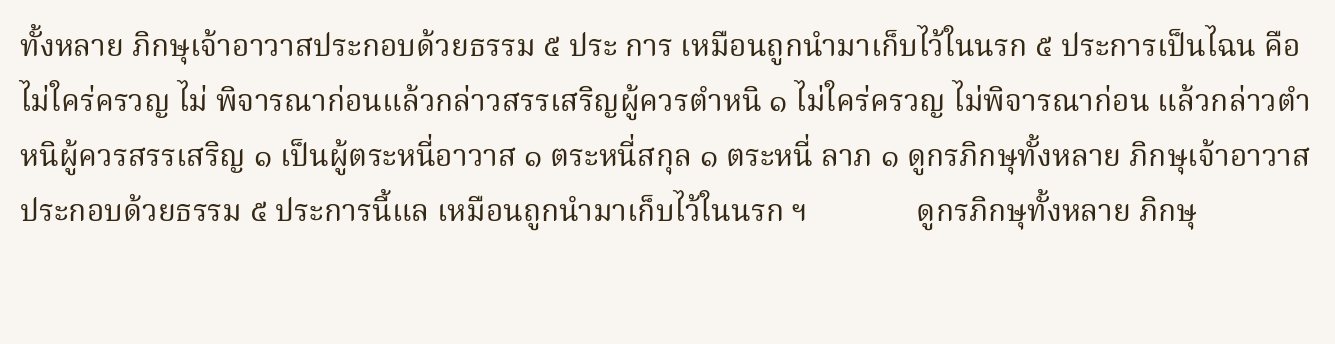ทั้งหลาย ภิกษุเจ้าอาวาสประกอบด้วยธรรม ๕ ประ การ เหมือนถูกนำมาเก็บไว้ในนรก ๕ ประการเป็นไฉน คือ ไม่ใคร่ครวญ ไม่ พิจารณาก่อนแล้วกล่าวสรรเสริญผู้ควรตำหนิ ๑ ไม่ใคร่ครวญ ไม่พิจารณาก่อน แล้วกล่าวตำหนิผู้ควรสรรเสริญ ๑ เป็นผู้ตระหนี่อาวาส ๑ ตระหนี่สกุล ๑ ตระหนี่ ลาภ ๑ ดูกรภิกษุทั้งหลาย ภิกษุเจ้าอาวาสประกอบด้วยธรรม ๕ ประการนี้แล เหมือนถูกนำมาเก็บไว้ในนรก ฯ              ดูกรภิกษุทั้งหลาย ภิกษุ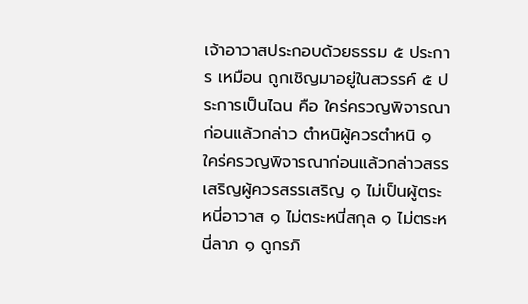เจ้าอาวาสประกอบด้วยธรรม ๕ ประการ เหมือน ถูกเชิญมาอยู่ในสวรรค์ ๕ ประการเป็นไฉน คือ ใคร่ครวญพิจารณาก่อนแล้วกล่าว ตำหนิผู้ควรตำหนิ ๑ ใคร่ครวญพิจารณาก่อนแล้วกล่าวสรรเสริญผู้ควรสรรเสริญ ๑ ไม่เป็นผู้ตระหนี่อาวาส ๑ ไม่ตระหนี่สกุล ๑ ไม่ตระหนี่ลาภ ๑ ดูกรภิ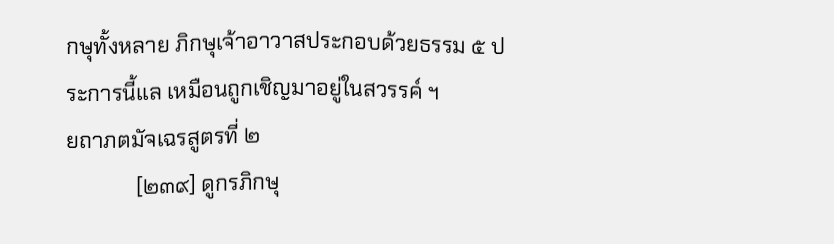กษุทั้งหลาย ภิกษุเจ้าอาวาสประกอบด้วยธรรม ๕ ประการนี้แล เหมือนถูกเชิญมาอยู่ในสวรรค์ ฯ
ยถาภตมัจเฉรสูตรที่ ๒
             [๒๓๙] ดูกรภิกษุ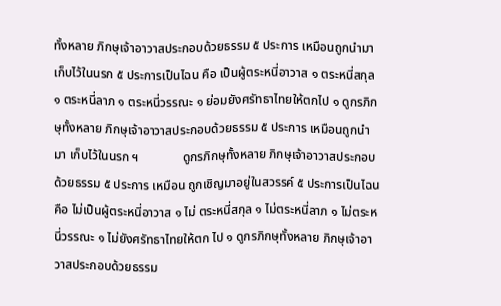ทั้งหลาย ภิกษุเจ้าอาวาสประกอบด้วยธรรม ๕ ประการ เหมือนถูกนำมาเก็บไว้ในนรก ๕ ประการเป็นไฉน คือ เป็นผู้ตระหนี่อาวาส ๑ ตระหนี่สกุล ๑ ตระหนี่ลาภ ๑ ตระหนี่วรรณะ ๑ ย่อมยังศรัทธาไทยให้ตกไป ๑ ดูกรภิกษุทั้งหลาย ภิกษุเจ้าอาวาสประกอบด้วยธรรม ๕ ประการ เหมือนถูกนำมา เก็บไว้ในนรก ฯ              ดูกรภิกษุทั้งหลาย ภิกษุเจ้าอาวาสประกอบด้วยธรรม ๕ ประการ เหมือน ถูกเชิญมาอยู่ในสวรรค์ ๕ ประการเป็นไฉน คือ ไม่เป็นผู้ตระหนี่อาวาส ๑ ไม่ ตระหนี่สกุล ๑ ไม่ตระหนี่ลาภ ๑ ไม่ตระหนี่วรรณะ ๑ ไม่ยังศรัทธาไทยให้ตก ไป ๑ ดูกรภิกษุทั้งหลาย ภิกษุเจ้าอาวาสประกอบด้วยธรรม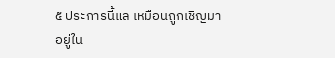๕ ประการนี้แล เหมือนถูกเชิญมาอยู่ใน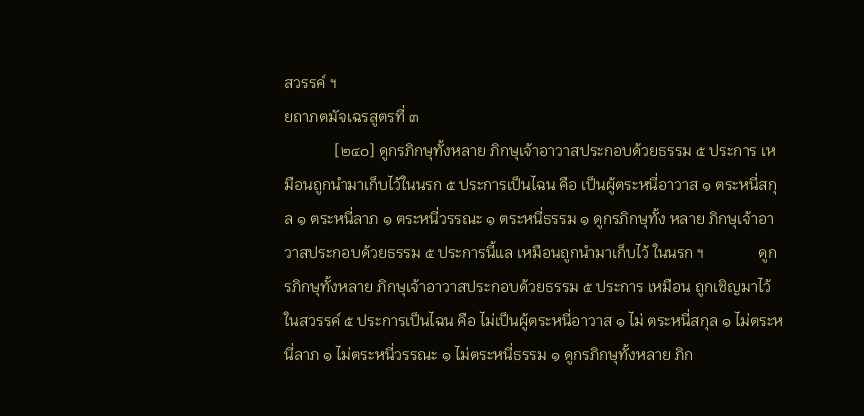สวรรค์ ฯ
ยถาภตมัจเฉรสูตรที่ ๓
             [๒๔๐] ดูกรภิกษุทั้งหลาย ภิกษุเจ้าอาวาสประกอบด้วยธรรม ๕ ประการ เหมือนถูกนำมาเก็บไว้ในนรก ๕ ประการเป็นไฉน คือ เป็นผู้ตระหนี่อาวาส ๑ ตระหนี่สกุล ๑ ตระหนี่ลาภ ๑ ตระหนี่วรรณะ ๑ ตระหนี่ธรรม ๑ ดูกรภิกษุทั้ง หลาย ภิกษุเจ้าอาวาสประกอบด้วยธรรม ๕ ประการนี้แล เหมือนถูกนำมาเก็บไว้ ในนรก ฯ              ดูกรภิกษุทั้งหลาย ภิกษุเจ้าอาวาสประกอบด้วยธรรม ๕ ประการ เหมือน ถูกเชิญมาไว้ในสวรรค์ ๕ ประการเป็นไฉน คือ ไม่เป็นผู้ตระหนี่อาวาส ๑ ไม่ ตระหนี่สกุล ๑ ไม่ตระหนี่ลาภ ๑ ไม่ตระหนี่วรรณะ ๑ ไม่ตระหนี่ธรรม ๑ ดูกรภิกษุทั้งหลาย ภิก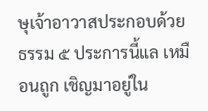ษุเจ้าอาวาสประกอบด้วยธรรม ๕ ประการนี้แล เหมือนถูก เชิญมาอยู่ใน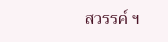สวรรค์ ฯ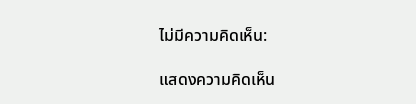ไม่มีความคิดเห็น:

แสดงความคิดเห็น